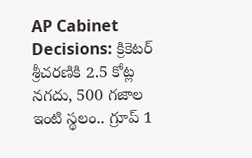AP Cabinet Decisions: క్రికెటర్ శ్రీచరణికి 2.5 కోట్ల నగదు, 500 గజాల ఇంటి స్థలం.. గ్రూప్ 1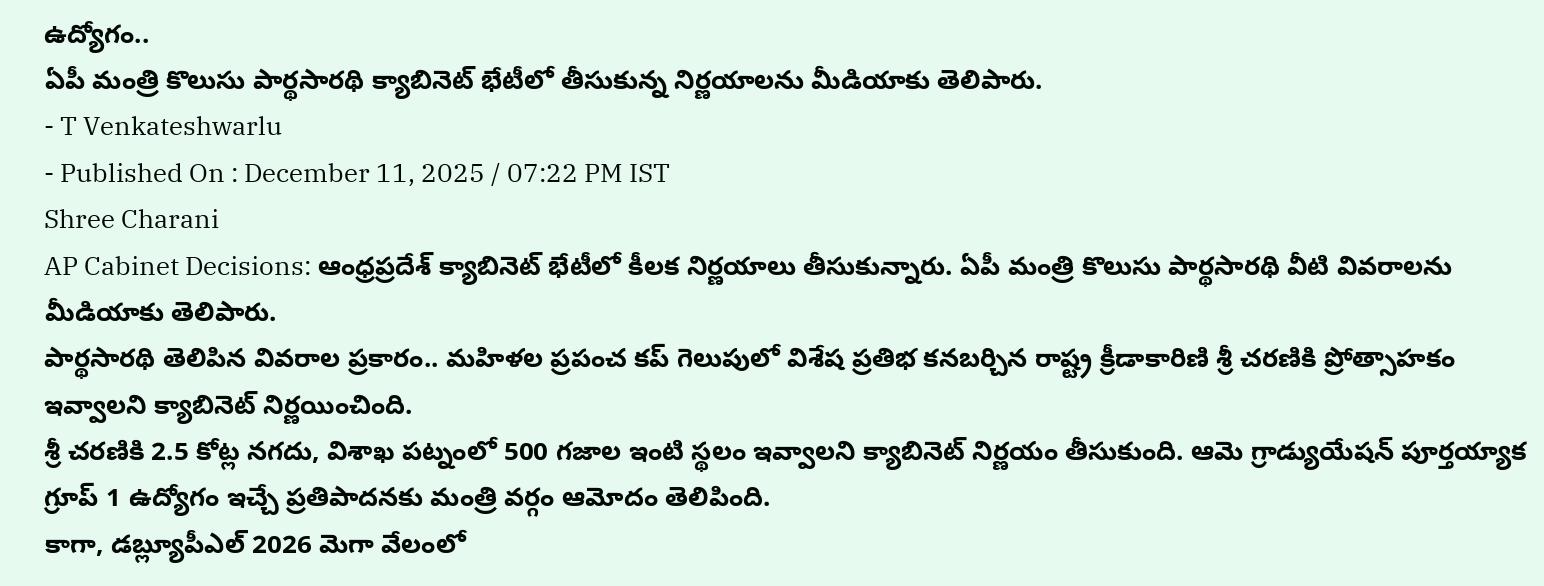ఉద్యోగం..
ఏపీ మంత్రి కొలుసు పార్థసారథి క్యాబినెట్ భేటీలో తీసుకున్న నిర్ణయాలను మీడియాకు తెలిపారు.
- T Venkateshwarlu
- Published On : December 11, 2025 / 07:22 PM IST
Shree Charani
AP Cabinet Decisions: ఆంధ్రప్రదేశ్ క్యాబినెట్ భేటీలో కీలక నిర్ణయాలు తీసుకున్నారు. ఏపీ మంత్రి కొలుసు పార్థసారథి వీటి వివరాలను మీడియాకు తెలిపారు.
పార్థసారథి తెలిపిన వివరాల ప్రకారం.. మహిళల ప్రపంచ కప్ గెలుపులో విశేష ప్రతిభ కనబర్చిన రాష్ట్ర క్రీడాకారిణి శ్రీ చరణికి ప్రోత్సాహకం ఇవ్వాలని క్యాబినెట్ నిర్ణయించింది.
శ్రీ చరణికి 2.5 కోట్ల నగదు, విశాఖ పట్నంలో 500 గజాల ఇంటి స్థలం ఇవ్వాలని క్యాబినెట్ నిర్ణయం తీసుకుంది. ఆమె గ్రాడ్యుయేషన్ పూర్తయ్యాక గ్రూప్ 1 ఉద్యోగం ఇచ్చే ప్రతిపాదనకు మంత్రి వర్గం ఆమోదం తెలిపింది.
కాగా, డబ్ల్యూపీఎల్ 2026 మెగా వేలంలో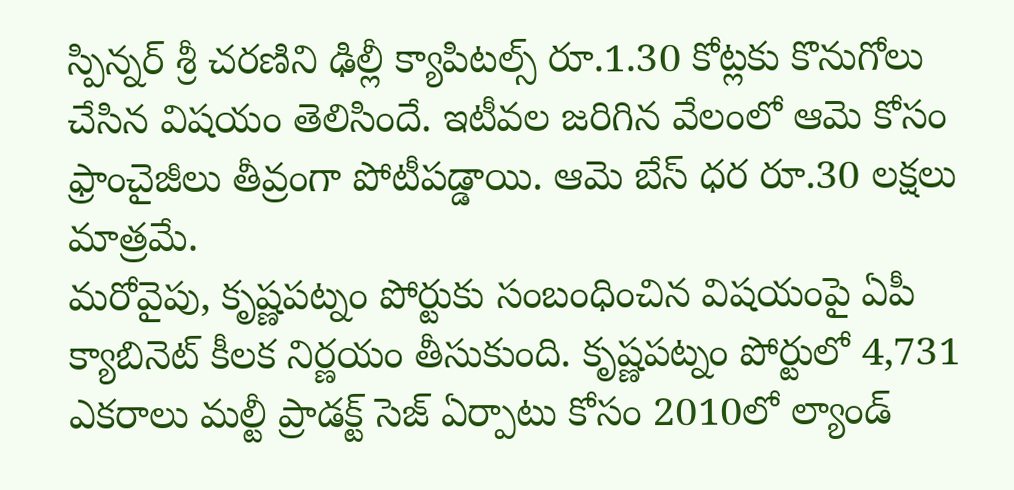స్పిన్నర్ శ్రీ చరణిని ఢిల్లీ క్యాపిటల్స్ రూ.1.30 కోట్లకు కొనుగోలు చేసిన విషయం తెలిసిందే. ఇటీవల జరిగిన వేలంలో ఆమె కోసం ఫ్రాంచైజీలు తీవ్రంగా పోటీపడ్డాయి. ఆమె బేస్ ధర రూ.30 లక్షలు మాత్రమే.
మరోవైపు, కృష్ణపట్నం పోర్టుకు సంబంధించిన విషయంపై ఏపీ క్యాబినెట్ కీలక నిర్ణయం తీసుకుంది. కృష్ణపట్నం పోర్టులో 4,731 ఎకరాలు మల్టీ ప్రాడక్ట్ సెజ్ ఏర్పాటు కోసం 2010లో ల్యాండ్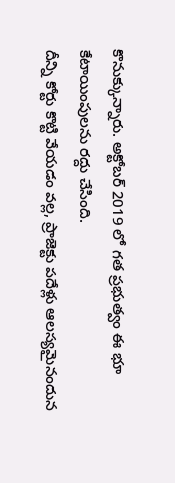కొనుక్కున్నారు. అక్టోబర్ 2019 లో గత ప్రభుత్వం ఈ భూ కేటాయింపులను రద్దు చేసింది.
దీన్ని కోర్టు కొట్టి వేయడం వల్ల, ప్రాజెక్టు పదేళ్లు ఆలస్యమైనందున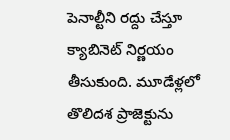పెనాల్టీని రద్దు చేస్తూ క్యాబినెట్ నిర్ణయం తీసుకుంది. మూడేళ్లలో తొలిదశ ప్రాజెక్టును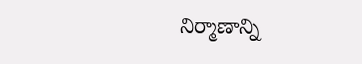నిర్మాణాన్ని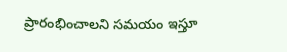ప్రారంభించాలని సమయం ఇస్తూ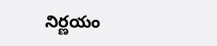నిర్ణయం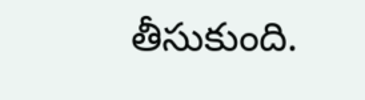తీసుకుంది.